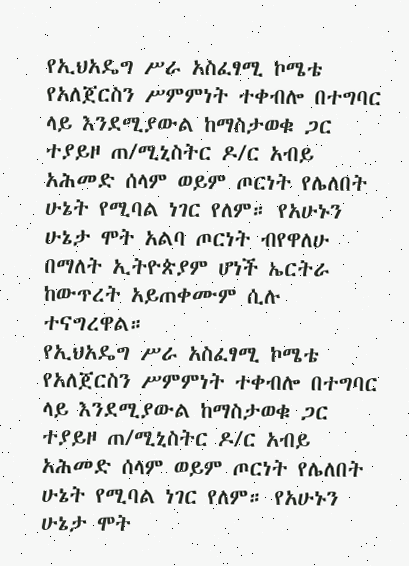የኢህአዴግ ሥራ አስፈፃሚ ኮሜቴ የአለጀርስን ሥምምነት ተቀብሎ በተግባር ላይ እንደሚያውል ከማስታወቁ ጋር ተያይዞ ጠ/ሚኒስትር ዶ/ር አብይ አሕመድ ሰላም ወይም ጦርነት የሌለበት ሁኔት የሚባል ነገር የለም። የአሁኑን ሁኔታ ሞት አልባ ጦርነት ብየዋለሁ በማለት ኢትዮጵያም ሆነች ኤርትራ ከውጥረት አይጠቀሙም ሲሉ ተናግረዋል።
የኢህአዴግ ሥራ አስፈፃሚ ኮሜቴ የአለጀርስን ሥምምነት ተቀብሎ በተግባር ላይ እንደሚያውል ከማስታወቁ ጋር ተያይዞ ጠ/ሚኒስትር ዶ/ር አብይ አሕመድ ሰላም ወይም ጦርነት የሌለበት ሁኔት የሚባል ነገር የለም። የአሁኑን ሁኔታ ሞት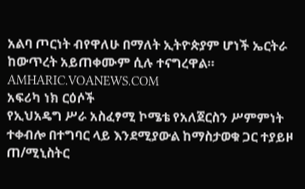አልባ ጦርነት ብየዋለሁ በማለት ኢትዮጵያም ሆነች ኤርትራ ከውጥረት አይጠቀሙም ሲሉ ተናግረዋል።
AMHARIC.VOANEWS.COM
አፍሪካ ነክ ርዕሶች
የኢህአዴግ ሥራ አስፈፃሚ ኮሜቴ የአለጀርስን ሥምምነት ተቀብሎ በተግባር ላይ እንደሚያውል ከማስታወቁ ጋር ተያይዞ ጠ/ሚኒስትር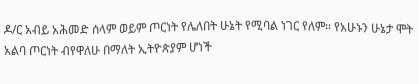ዶ/ር አብይ አሕመድ ሰላም ወይም ጦርነት የሌለበት ሁኔት የሚባል ነገር የለም። የአሁኑን ሁኔታ ሞት አልባ ጦርነት ብየዋለሁ በማለት ኢትዮጵያም ሆነች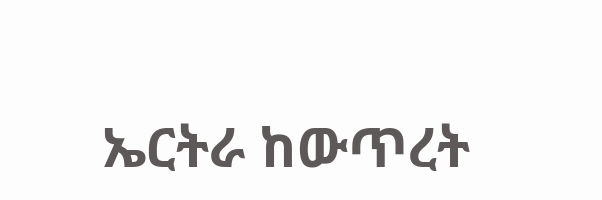ኤርትራ ከውጥረት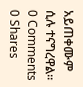አይጠቀሙም ሲሉ ተናግረዋል።
0 Comments 0 Shares